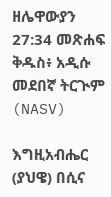ዘሌዋውያን 27:34 መጽሐፍ ቅዱስ፥ አዲሱ መደበኛ ትርጒም (NASV)

እግዚአብሔር (ያህዌ) በሲና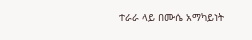ተራራ ላይ በሙሴ አማካይነት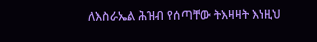ለእስራኤል ሕዝብ የሰጣቸው ትእዛዛት እነዚህ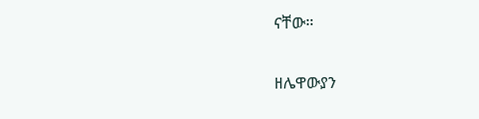ናቸው።

ዘሌዋውያን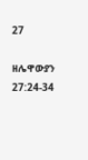27

ዘሌዋውያን 27:24-34